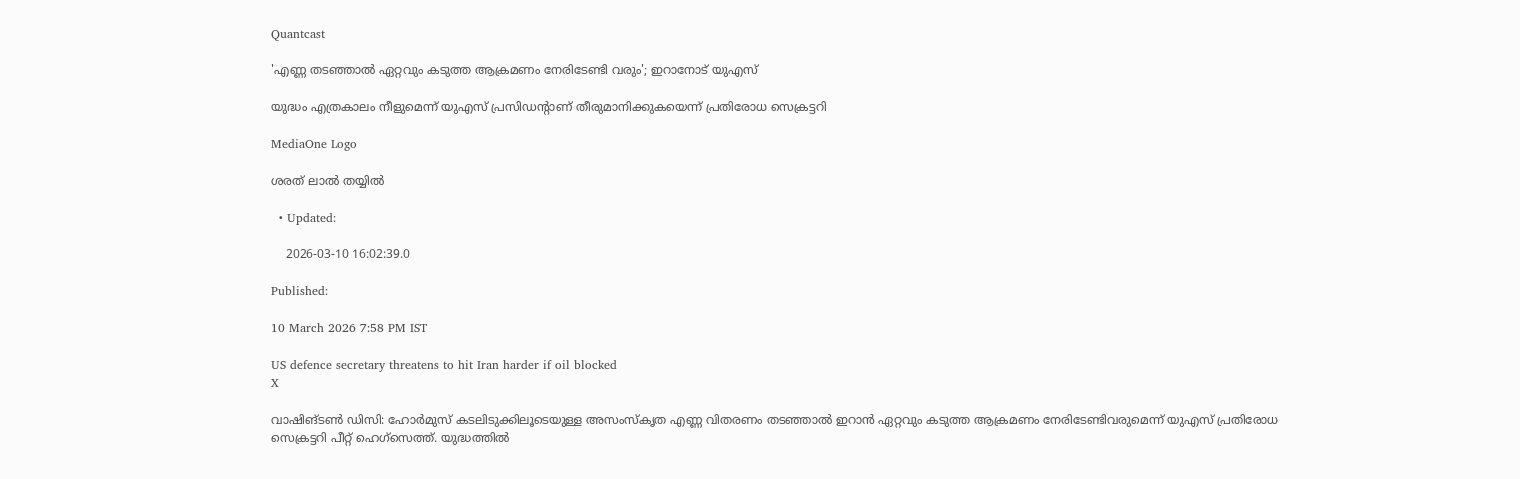Quantcast

'എണ്ണ തടഞ്ഞാല്‍ ഏറ്റവും കടുത്ത ആക്രമണം നേരിടേണ്ടി വരും'; ഇറാനോട് യുഎസ്

യുദ്ധം എത്രകാലം നീളുമെന്ന് യുഎസ് പ്രസിഡൻ്റാണ് തീരുമാനിക്കുകയെന്ന് പ്രതിരോധ സെക്രട്ടറി

MediaOne Logo

ശരത് ലാൽ തയ്യിൽ

  • Updated:

    2026-03-10 16:02:39.0

Published:

10 March 2026 7:58 PM IST

US defence secretary threatens to hit Iran harder if oil blocked
X

വാഷിങ്ടണ്‍ ഡിസി: ഹോര്‍മുസ് കടലിടുക്കിലൂടെയുള്ള അസംസ്‌കൃത എണ്ണ വിതരണം തടഞ്ഞാല്‍ ഇറാന്‍ ഏറ്റവും കടുത്ത ആക്രമണം നേരിടേണ്ടിവരുമെന്ന് യുഎസ് പ്രതിരോധ സെക്രട്ടറി പീറ്റ് ഹെഗ്‌സെത്ത്. യുദ്ധത്തില്‍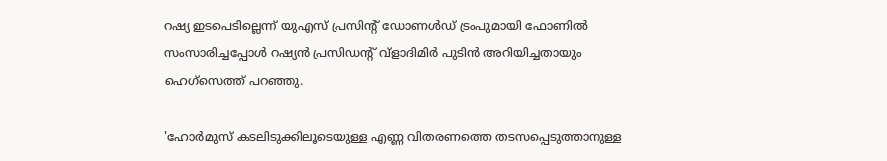റഷ്യ ഇടപെടില്ലെന്ന് യുഎസ് പ്രസിന്റ് ഡോണള്‍ഡ് ട്രംപുമായി ഫോണില്‍ സംസാരിച്ചപ്പോള്‍ റഷ്യന്‍ പ്രസിഡന്റ് വ്‌ളാദിമിര്‍ പുടിന്‍ അറിയിച്ചതായും ഹെഗ്‌സെത്ത് പറഞ്ഞു.

'ഹോര്‍മുസ് കടലിടുക്കിലൂടെയുള്ള എണ്ണ വിതരണത്തെ തടസപ്പെടുത്താനുള്ള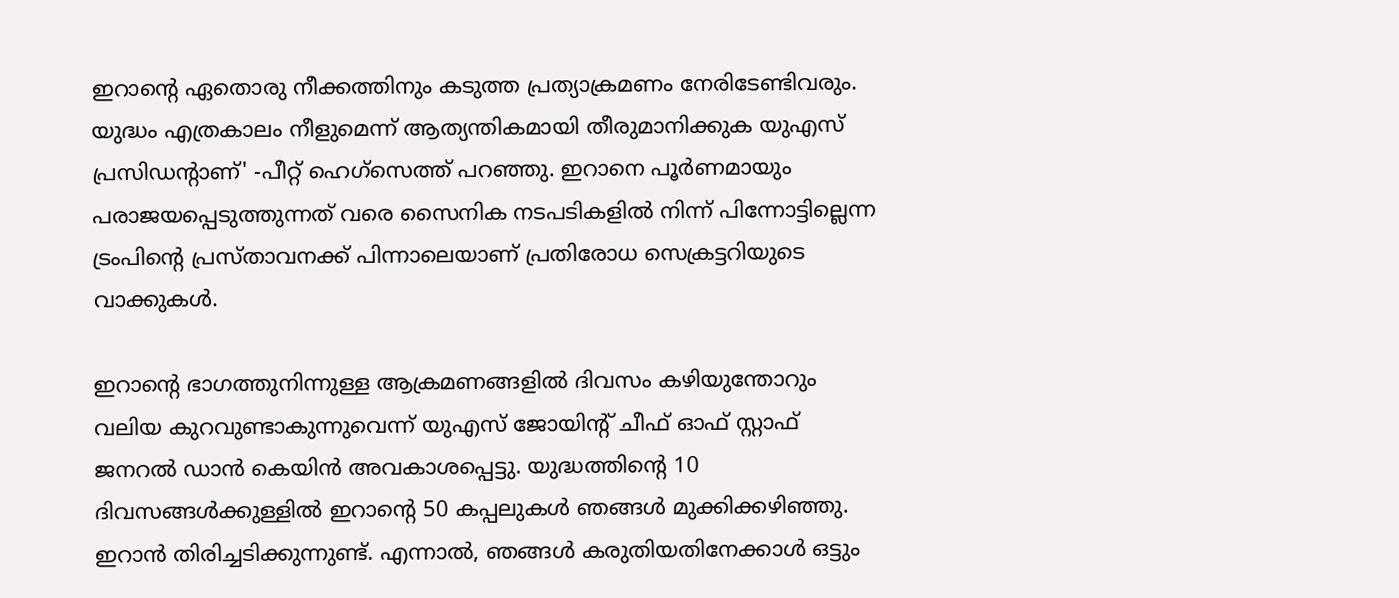ഇറാന്റെ ഏതൊരു നീക്കത്തിനും കടുത്ത പ്രത്യാക്രമണം നേരിടേണ്ടിവരും. യുദ്ധം എത്രകാലം നീളുമെന്ന് ആത്യന്തികമായി തീരുമാനിക്കുക യുഎസ് പ്രസിഡന്റാണ്' -പീറ്റ് ഹെഗ്‌സെത്ത് പറഞ്ഞു. ഇറാനെ പൂര്‍ണമായും പരാജയപ്പെടുത്തുന്നത് വരെ സൈനിക നടപടികളില്‍ നിന്ന് പിന്നോട്ടില്ലെന്ന ട്രംപിന്റെ പ്രസ്താവനക്ക് പിന്നാലെയാണ് പ്രതിരോധ സെക്രട്ടറിയുടെ വാക്കുകള്‍.

ഇറാന്റെ ഭാഗത്തുനിന്നുള്ള ആക്രമണങ്ങളില്‍ ദിവസം കഴിയുന്തോറും വലിയ കുറവുണ്ടാകുന്നുവെന്ന് യുഎസ് ജോയിന്റ് ചീഫ് ഓഫ് സ്റ്റാഫ് ജനറല്‍ ഡാന്‍ കെയിന്‍ അവകാശപ്പെട്ടു. യുദ്ധത്തിന്റെ 10 ദിവസങ്ങള്‍ക്കുള്ളില്‍ ഇറാന്റെ 50 കപ്പലുകള്‍ ഞങ്ങള്‍ മുക്കിക്കഴിഞ്ഞു. ഇറാന്‍ തിരിച്ചടിക്കുന്നുണ്ട്. എന്നാല്‍, ഞങ്ങള്‍ കരുതിയതിനേക്കാള്‍ ഒട്ടും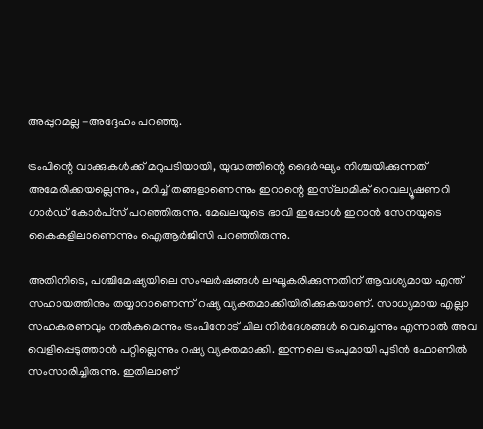അപ്പുറമല്ല -അദ്ദേഹം പറഞ്ഞു.

ട്രംപിന്റെ വാക്കുകള്‍ക്ക് മറുപടിയായി, യുദ്ധത്തിന്റെ ദൈര്‍ഘ്യം നിശ്ചയിക്കുന്നത് അമേരിക്കയല്ലെന്നും, മറിച്ച് തങ്ങളാണെന്നും ഇറാന്റെ ഇസ്‌ലാമിക് റെവല്യൂഷണറി ഗാര്‍ഡ് കോര്‍പ്‌സ് പറഞ്ഞിരുന്നു. മേഖലയുടെ ഭാവി ഇപ്പോള്‍ ഇറാന്‍ സേനയുടെ കൈകളിലാണെന്നും ഐആര്‍ജിസി പറഞ്ഞിരുന്നു.

അതിനിടെ, പശ്ചിമേഷ്യയിലെ സംഘര്‍ഷങ്ങള്‍ ലഘൂകരിക്കുന്നതിന് ആവശ്യമായ എന്ത് സഹായത്തിനും തയ്യാറാണെന്ന് റഷ്യ വ്യക്തമാക്കിയിരിക്കുകയാണ്. സാധ്യമായ എല്ലാ സഹകരണവും നല്‍കുമെന്നും ട്രംപിനോട് ചില നിര്‍ദേശങ്ങള്‍ വെച്ചെന്നും എന്നാല്‍ അവ വെളിപ്പെടുത്താന്‍ പറ്റില്ലെന്നും റഷ്യ വ്യക്തമാക്കി. ഇന്നലെ ട്രംപുമായി പുടിന്‍ ഫോണില്‍ സംസാരിച്ചിരുന്നു. ഇതിലാണ്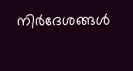നിര്‍ദേശങ്ങള്‍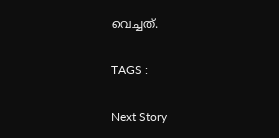വെച്ചത്.

TAGS :

Next Story